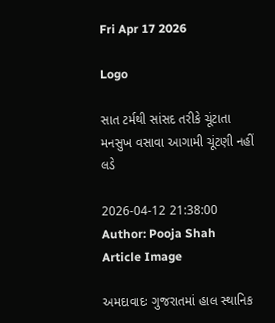Fri Apr 17 2026

Logo

સાત ટર્મથી સાંસદ તરીકે ચૂંટાતા મનસુખ વસાવા આગામી ચૂંટણી નહીં લડે

2026-04-12 21:38:00
Author: Pooja Shah
Article Image

અમદાવાદઃ ગુજરાતમાં હાલ સ્થાનિક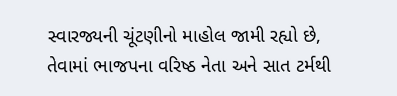સ્વારજ્યની ચૂંટણીનો માહોલ જામી રહ્યો છે, તેવામાં ભાજપના વરિષ્ઠ નેતા અને સાત ટર્મથી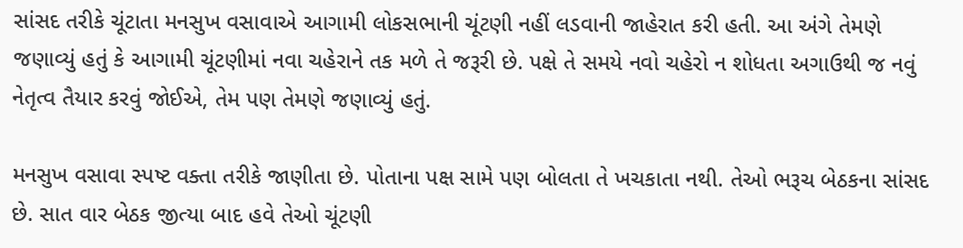સાંસદ તરીકે ચૂંટાતા મનસુખ વસાવાએ આગામી લોકસભાની ચૂંટણી નહીં લડવાની જાહેરાત કરી હતી. આ અંગે તેમણે જણાવ્યું હતું કે આગામી ચૂંટણીમાં નવા ચહેરાને તક મળે તે જરૂરી છે. પક્ષે તે સમયે નવો ચહેરો ન શોધતા અગાઉથી જ નવું નેતૃત્વ તૈયાર કરવું જોઈએ, તેમ પણ તેમણે જણાવ્યું હતું.

મનસુખ વસાવા સ્પષ્ટ વક્તા તરીકે જાણીતા છે. પોતાના પક્ષ સામે પણ બોલતા તે ખચકાતા નથી. તેઓ ભરૂચ બેઠકના સાંસદ છે. સાત વાર બેઠક જીત્યા બાદ હવે તેઓ ચૂંટણી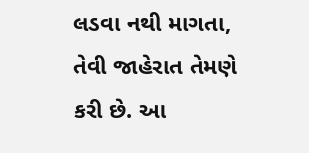લડવા નથી માગતા, તેવી જાહેરાત તેમણે કરી છે. આ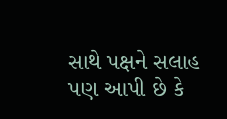સાથે પક્ષને સલાહ પણ આપી છે કે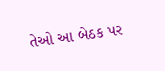તેઓ આ બેઠક પર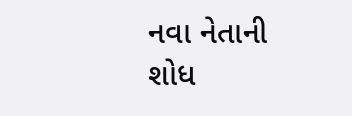નવા નેતાની શોધ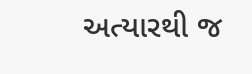અત્યારથી જ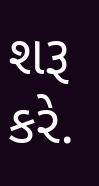શરૂ કરે.